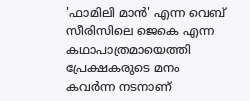'ഫാമിലി മാൻ' എന്ന വെബ് സീരിസിലെ ജെകെ എന്ന കഥാപാത്രമായെത്തി പ്രേക്ഷകരുടെ മനം കവർന്ന നടനാണ്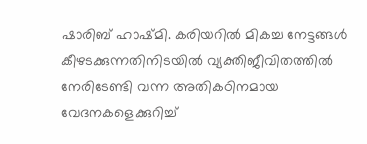ഷാരിബ് ഹാഷ്മി. കരിയറിൽ മികച്ച നേട്ടങ്ങൾ കീഴടക്കുന്നതിനിടയിൽ വ്യക്തിജീവിതത്തിൽ നേരിടേണ്ടി വന്ന അതികഠിനമായ വേദനകളെക്കുറിച്ച്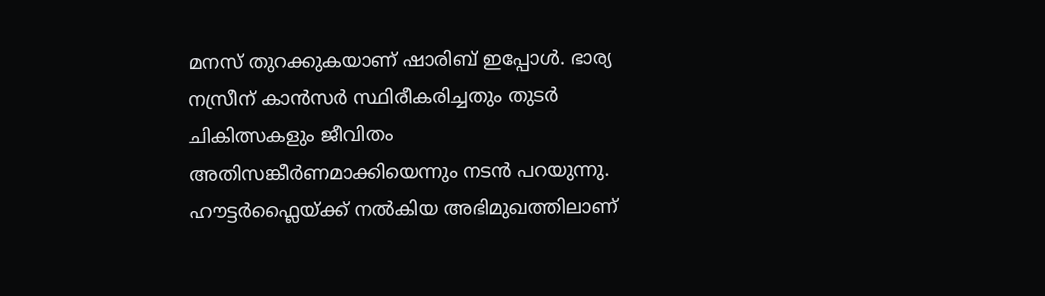മനസ് തുറക്കുകയാണ് ഷാരിബ് ഇപ്പോൾ. ഭാര്യ നസ്രീന് കാൻസർ സ്ഥിരീകരിച്ചതും തുടർ ചികിത്സകളും ജീവിതം അതിസങ്കീർണമാക്കിയെന്നും നടൻ പറയുന്നു.
ഹൗട്ടർഫ്ലൈയ്ക്ക് നൽകിയ അഭിമുഖത്തിലാണ്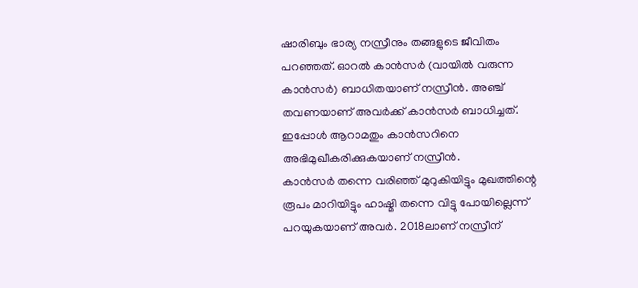ഷാരിബും ഭാര്യ നസ്രീനും തങ്ങളുടെ ജീവിതം പറഞ്ഞത്. ഓറൽ കാൻസർ (വായിൽ വരുന്ന കാൻസർ) ബാധിതയാണ് നസ്രീൻ. അഞ്ച് തവണയാണ് അവർക്ക് കാൻസർ ബാധിച്ചത്. ഇപ്പോൾ ആറാമതും കാൻസറിനെ അഭിമുഖീകരിക്കുകയാണ് നസ്രീൻ.
കാൻസർ തന്നെ വരിഞ്ഞ് മുറുകിയിട്ടും മുഖത്തിന്റെ രൂപം മാറിയിട്ടും ഹാഷ്മി തന്നെ വിട്ടു പോയില്ലെന്ന് പറയുകയാണ് അവർ. 2018ലാണ് നസ്രീന്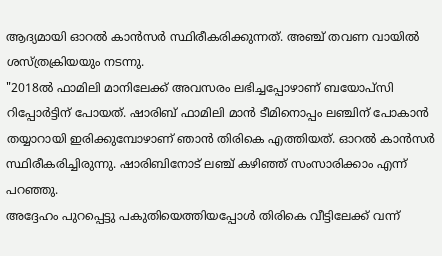ആദ്യമായി ഓറൽ കാൻസർ സ്ഥിരീകരിക്കുന്നത്. അഞ്ച് തവണ വായിൽ ശസ്ത്രക്രിയയും നടന്നു.
"2018ൽ ഫാമിലി മാനിലേക്ക് അവസരം ലഭിച്ചപ്പോഴാണ് ബയോപ്സി റിപ്പോർട്ടിന് പോയത്. ഷാരിബ് ഫാമിലി മാൻ ടീമിനൊപ്പം ലഞ്ചിന് പോകാൻ തയ്യാറായി ഇരിക്കുമ്പോഴാണ് ഞാൻ തിരികെ എത്തിയത്. ഓറൽ കാൻസർ സ്ഥിരീകരിച്ചിരുന്നു. ഷാരിബിനോട് ലഞ്ച് കഴിഞ്ഞ് സംസാരിക്കാം എന്ന് പറഞ്ഞു.
അദ്ദേഹം പുറപ്പെട്ടു പകുതിയെത്തിയപ്പോൾ തിരികെ വീട്ടിലേക്ക് വന്ന്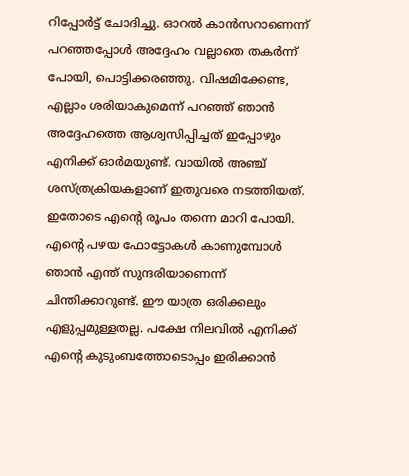റിപ്പോർട്ട് ചോദിച്ചു. ഓറൽ കാൻസറാണെന്ന് പറഞ്ഞപ്പോൾ അദ്ദേഹം വല്ലാതെ തകർന്ന് പോയി, പൊട്ടിക്കരഞ്ഞു. വിഷമിക്കേണ്ട, എല്ലാം ശരിയാകുമെന്ന് പറഞ്ഞ് ഞാൻ അദ്ദേഹത്തെ ആശ്വസിപ്പിച്ചത് ഇപ്പോഴും എനിക്ക് ഓർമയുണ്ട്. വായിൽ അഞ്ച് ശസ്ത്രക്രിയകളാണ് ഇതുവരെ നടത്തിയത്.
ഇതോടെ എന്റെ രൂപം തന്നെ മാറി പോയി. എന്റെ പഴയ ഫോട്ടോകൾ കാണുമ്പോൾ ഞാൻ എന്ത് സുന്ദരിയാണെന്ന് ചിന്തിക്കാറുണ്ട്. ഈ യാത്ര ഒരിക്കലും എളുപ്പമുള്ളതല്ല. പക്ഷേ നിലവിൽ എനിക്ക് എന്റെ കുടുംബത്തോടൊപ്പം ഇരിക്കാൻ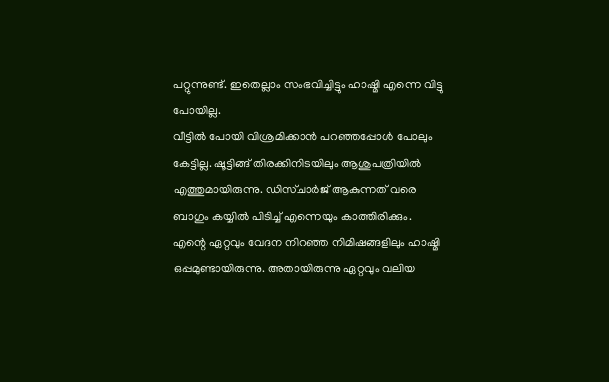പറ്റുന്നുണ്ട്. ഇതെല്ലാം സംഭവിച്ചിട്ടും ഹാഷ്മി എന്നെ വിട്ടു പോയില്ല.
വീട്ടിൽ പോയി വിശ്രമിക്കാൻ പറഞ്ഞപ്പോൾ പോലും കേട്ടില്ല. ഷൂട്ടിങ്ങ് തിരക്കിനിടയിലും ആശുപത്രിയിൽ എത്തുമായിരുന്നു. ഡിസ്ചാർജ് ആകുന്നത് വരെ ബാഗും കയ്യിൽ പിടിച്ച് എന്നെയും കാത്തിരിക്കും. എന്റെ ഏറ്റവും വേദന നിറഞ്ഞ നിമിഷങ്ങളിലും ഹാഷ്മി ഒപ്പമുണ്ടായിരുന്നു. അതായിരുന്നു ഏറ്റവും വലിയ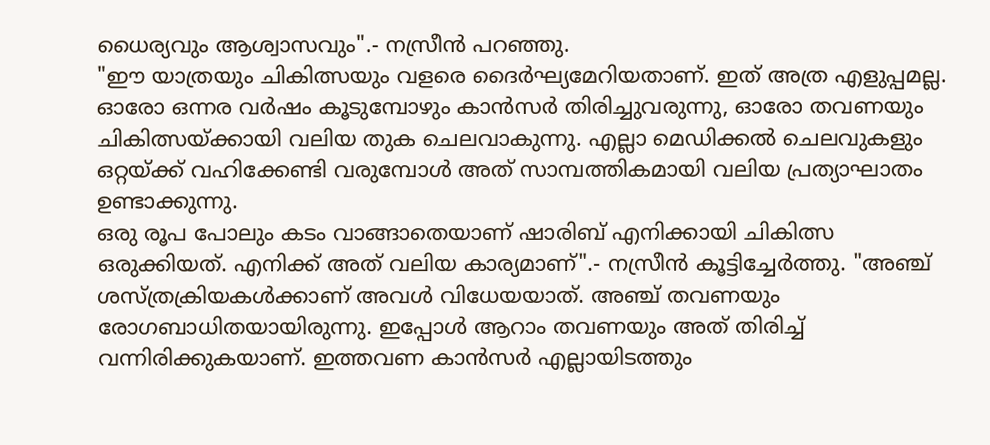ധൈര്യവും ആശ്വാസവും".- നസ്രീൻ പറഞ്ഞു.
"ഈ യാത്രയും ചികിത്സയും വളരെ ദൈർഘ്യമേറിയതാണ്. ഇത് അത്ര എളുപ്പമല്ല. ഓരോ ഒന്നര വർഷം കൂടുമ്പോഴും കാൻസർ തിരിച്ചുവരുന്നു, ഓരോ തവണയും ചികിത്സയ്ക്കായി വലിയ തുക ചെലവാകുന്നു. എല്ലാ മെഡിക്കൽ ചെലവുകളും ഒറ്റയ്ക്ക് വഹിക്കേണ്ടി വരുമ്പോൾ അത് സാമ്പത്തികമായി വലിയ പ്രത്യാഘാതം ഉണ്ടാക്കുന്നു.
ഒരു രൂപ പോലും കടം വാങ്ങാതെയാണ് ഷാരിബ് എനിക്കായി ചികിത്സ ഒരുക്കിയത്. എനിക്ക് അത് വലിയ കാര്യമാണ്".- നസ്രീൻ കൂട്ടിച്ചേർത്തു. "അഞ്ച് ശസ്ത്രക്രിയകൾക്കാണ് അവൾ വിധേയയാത്. അഞ്ച് തവണയും രോഗബാധിതയായിരുന്നു. ഇപ്പോൾ ആറാം തവണയും അത് തിരിച്ച് വന്നിരിക്കുകയാണ്. ഇത്തവണ കാൻസർ എല്ലായിടത്തും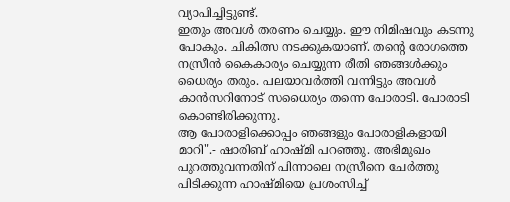വ്യാപിച്ചിട്ടുണ്ട്.
ഇതും അവൾ തരണം ചെയ്യും. ഈ നിമിഷവും കടന്നു പോകും. ചികിത്സ നടക്കുകയാണ്. തന്റെ രോഗത്തെ നസ്രീൻ കൈകാര്യം ചെയ്യുന്ന രീതി ഞങ്ങൾക്കും ധൈര്യം തരും. പലയാവർത്തി വന്നിട്ടും അവൾ കാൻസറിനോട് സധൈര്യം തന്നെ പോരാടി. പോരാടി കൊണ്ടിരിക്കുന്നു.
ആ പോരാളിക്കൊപ്പം ഞങ്ങളും പോരാളികളായി മാറി".- ഷാരിബ് ഹാഷ്മി പറഞ്ഞു. അഭിമുഖം പുറത്തുവന്നതിന് പിന്നാലെ നസ്രീനെ ചേർത്തു പിടിക്കുന്ന ഹാഷ്മിയെ പ്രശംസിച്ച്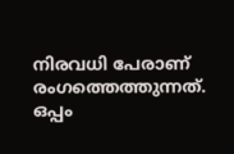നിരവധി പേരാണ് രംഗത്തെത്തുന്നത്. ഒപ്പം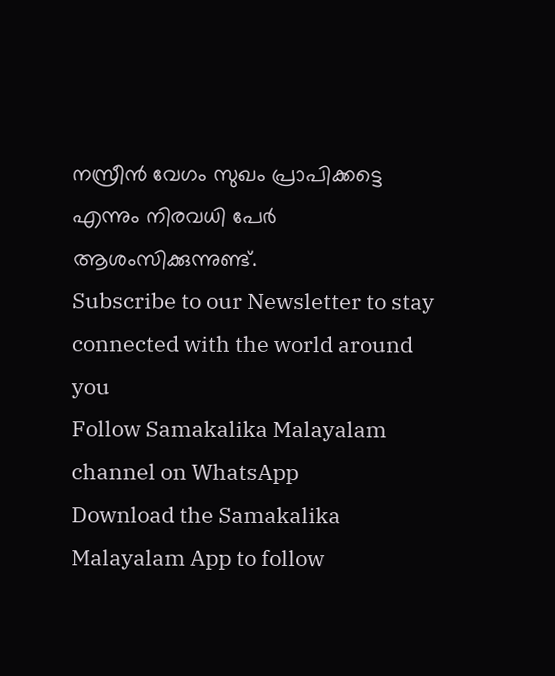നസ്രീൻ വേഗം സുഖം പ്രാപിക്കട്ടെ എന്നും നിരവധി പേർ ആശംസിക്കുന്നുണ്ട്.
Subscribe to our Newsletter to stay connected with the world around you
Follow Samakalika Malayalam channel on WhatsApp
Download the Samakalika Malayalam App to follow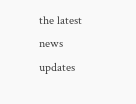the latest news updates